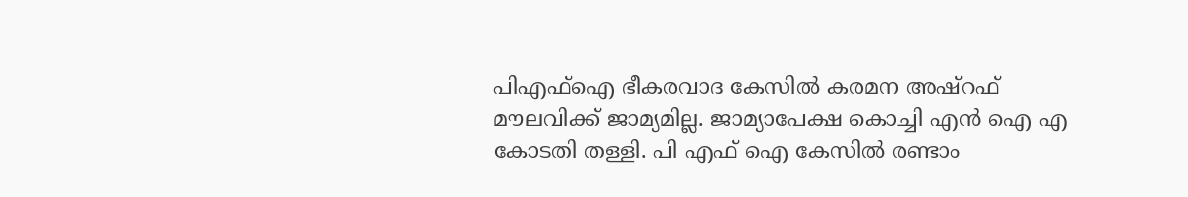പിഎഫ്ഐ ഭീകരവാദ കേസിൽ കരമന അഷ്റഫ് മൗലവിക്ക് ജാമ്യമില്ല. ജാമ്യാപേക്ഷ കൊച്ചി എൻ ഐ എ കോടതി തള്ളി. പി എഫ് ഐ കേസിൽ രണ്ടാം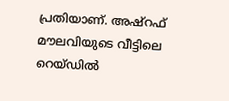പ്രതിയാണ്. അഷ്റഫ് മൗലവിയുടെ വീട്ടിലെ റെയ്ഡിൽ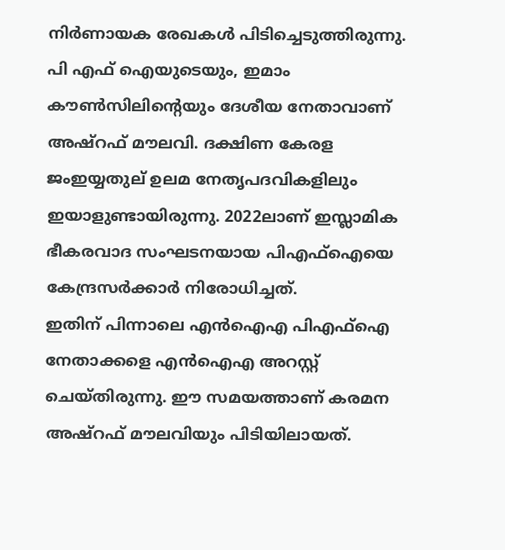നിർണായക രേഖകൾ പിടിച്ചെടുത്തിരുന്നു.
പി എഫ് ഐയുടെയും, ഇമാം കൗൺസിലിന്റെയും ദേശീയ നേതാവാണ് അഷ്റഫ് മൗലവി. ദക്ഷിണ കേരള ജംഇയ്യതുല് ഉലമ നേതൃപദവികളിലും ഇയാളുണ്ടായിരുന്നു. 2022ലാണ് ഇസ്ലാമിക ഭീകരവാദ സംഘടനയായ പിഎഫ്ഐയെ കേന്ദ്രസർക്കാർ നിരോധിച്ചത്.
ഇതിന് പിന്നാലെ എൻഐഎ പിഎഫ്ഐ നേതാക്കളെ എൻഐഎ അറസ്റ്റ് ചെയ്തിരുന്നു. ഈ സമയത്താണ് കരമന അഷ്റഫ് മൗലവിയും പിടിയിലായത്.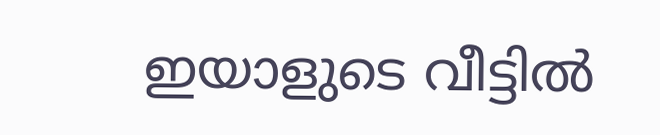ഇയാളുടെ വീട്ടിൽ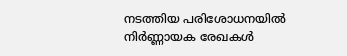നടത്തിയ പരിശോധനയിൽ നിർണ്ണായക രേഖകൾ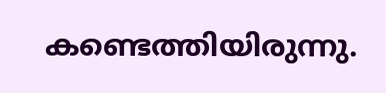കണ്ടെത്തിയിരുന്നു.